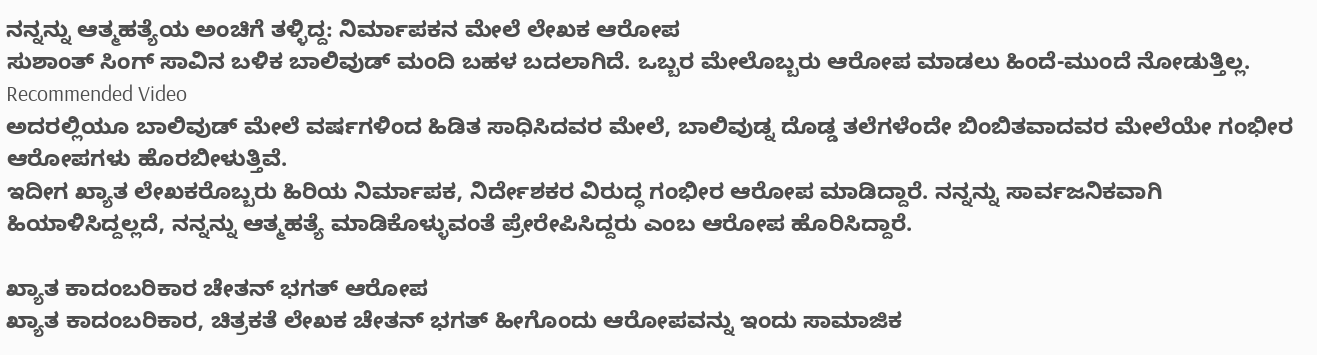ನನ್ನನ್ನು ಆತ್ಮಹತ್ಯೆಯ ಅಂಚಿಗೆ ತಳ್ಳಿದ್ದ: ನಿರ್ಮಾಪಕನ ಮೇಲೆ ಲೇಖಕ ಆರೋಪ
ಸುಶಾಂತ್ ಸಿಂಗ್ ಸಾವಿನ ಬಳಿಕ ಬಾಲಿವುಡ್ ಮಂದಿ ಬಹಳ ಬದಲಾಗಿದೆ. ಒಬ್ಬರ ಮೇಲೊಬ್ಬರು ಆರೋಪ ಮಾಡಲು ಹಿಂದೆ-ಮುಂದೆ ನೋಡುತ್ತಿಲ್ಲ.
Recommended Video
ಅದರಲ್ಲಿಯೂ ಬಾಲಿವುಡ್ ಮೇಲೆ ವರ್ಷಗಳಿಂದ ಹಿಡಿತ ಸಾಧಿಸಿದವರ ಮೇಲೆ, ಬಾಲಿವುಡ್ನ ದೊಡ್ಡ ತಲೆಗಳೆಂದೇ ಬಿಂಬಿತವಾದವರ ಮೇಲೆಯೇ ಗಂಭೀರ ಆರೋಪಗಳು ಹೊರಬೀಳುತ್ತಿವೆ.
ಇದೀಗ ಖ್ಯಾತ ಲೇಖಕರೊಬ್ಬರು ಹಿರಿಯ ನಿರ್ಮಾಪಕ, ನಿರ್ದೇಶಕರ ವಿರುದ್ಧ ಗಂಭೀರ ಆರೋಪ ಮಾಡಿದ್ದಾರೆ. ನನ್ನನ್ನು ಸಾರ್ವಜನಿಕವಾಗಿ ಹಿಯಾಳಿಸಿದ್ದಲ್ಲದೆ, ನನ್ನನ್ನು ಆತ್ಮಹತ್ಯೆ ಮಾಡಿಕೊಳ್ಳುವಂತೆ ಪ್ರೇರೇಪಿಸಿದ್ದರು ಎಂಬ ಆರೋಪ ಹೊರಿಸಿದ್ದಾರೆ.

ಖ್ಯಾತ ಕಾದಂಬರಿಕಾರ ಚೇತನ್ ಭಗತ್ ಆರೋಪ
ಖ್ಯಾತ ಕಾದಂಬರಿಕಾರ, ಚಿತ್ರಕತೆ ಲೇಖಕ ಚೇತನ್ ಭಗತ್ ಹೀಗೊಂದು ಆರೋಪವನ್ನು ಇಂದು ಸಾಮಾಜಿಕ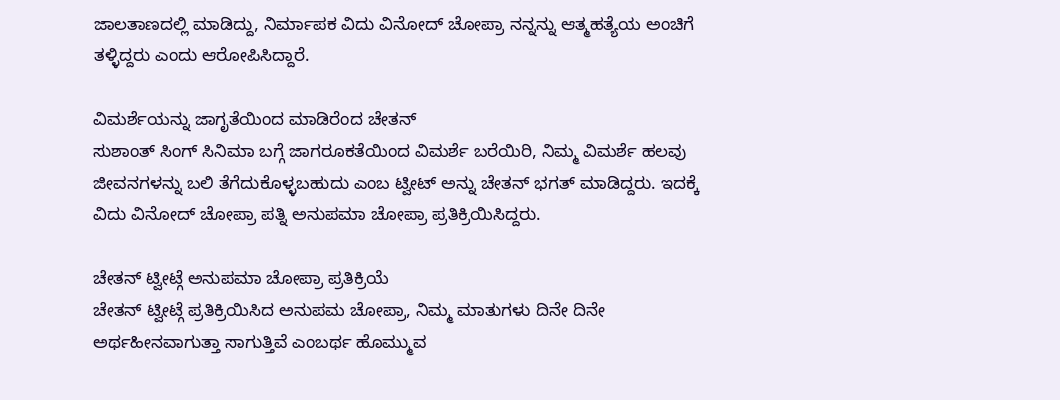ಜಾಲತಾಣದಲ್ಲಿ ಮಾಡಿದ್ದು, ನಿರ್ಮಾಪಕ ವಿದು ವಿನೋದ್ ಚೋಪ್ರಾ ನನ್ನನ್ನು ಆತ್ಮಹತ್ಯೆಯ ಅಂಚಿಗೆ ತಳ್ಳಿದ್ದರು ಎಂದು ಆರೋಪಿಸಿದ್ದಾರೆ.

ವಿಮರ್ಶೆಯನ್ನು ಜಾಗೃತೆಯಿಂದ ಮಾಡಿರೆಂದ ಚೇತನ್
ಸುಶಾಂತ್ ಸಿಂಗ್ ಸಿನಿಮಾ ಬಗ್ಗೆ ಜಾಗರೂಕತೆಯಿಂದ ವಿಮರ್ಶೆ ಬರೆಯಿರಿ, ನಿಮ್ಮ ವಿಮರ್ಶೆ ಹಲವು ಜೀವನಗಳನ್ನು ಬಲಿ ತೆಗೆದುಕೊಳ್ಳಬಹುದು ಎಂಬ ಟ್ವೀಟ್ ಅನ್ನು ಚೇತನ್ ಭಗತ್ ಮಾಡಿದ್ದರು. ಇದಕ್ಕೆ ವಿದು ವಿನೋದ್ ಚೋಪ್ರಾ ಪತ್ನಿ ಅನುಪಮಾ ಚೋಪ್ರಾ ಪ್ರತಿಕ್ರಿಯಿಸಿದ್ದರು.

ಚೇತನ್ ಟ್ವೀಟ್ಗೆ ಅನುಪಮಾ ಚೋಪ್ರಾ ಪ್ರತಿಕ್ರಿಯೆ
ಚೇತನ್ ಟ್ವೀಟ್ಗೆ ಪ್ರತಿಕ್ರಿಯಿಸಿದ ಅನುಪಮ ಚೋಪ್ರಾ, ನಿಮ್ಮ ಮಾತುಗಳು ದಿನೇ ದಿನೇ ಅರ್ಥಹೀನವಾಗುತ್ತಾ ಸಾಗುತ್ತಿವೆ ಎಂಬರ್ಥ ಹೊಮ್ಮುವ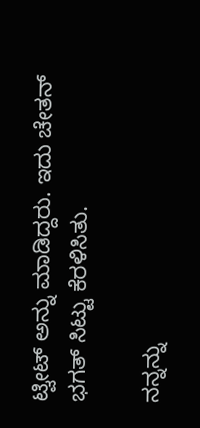ಟ್ವೀಟ್ ಅನ್ನು ಮಾಡಿದ್ದರು. ಇದು ಚೇತನ್ ಭಗತ್ ಸಿಟ್ಟು ಕೆರಳಿಸಿತು.

ನನ್ನನ್ನು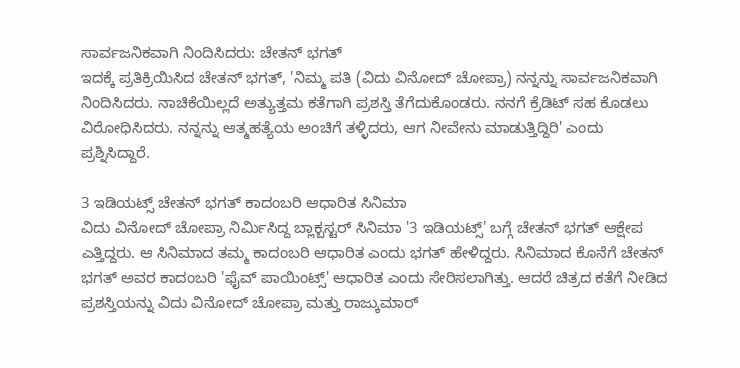ಸಾರ್ವಜನಿಕವಾಗಿ ನಿಂದಿಸಿದರು: ಚೇತನ್ ಭಗತ್
ಇದಕ್ಕೆ ಪ್ರತಿಕ್ರಿಯಿಸಿದ ಚೇತನ್ ಭಗತ್, 'ನಿಮ್ಮ ಪತಿ (ವಿದು ವಿನೋದ್ ಚೋಪ್ರಾ) ನನ್ನನ್ನು ಸಾರ್ವಜನಿಕವಾಗಿ ನಿಂದಿಸಿದರು. ನಾಚಿಕೆಯಿಲ್ಲದೆ ಅತ್ಯುತ್ತಮ ಕತೆಗಾಗಿ ಪ್ರಶಸ್ತಿ ತೆಗೆದುಕೊಂಡರು. ನನಗೆ ಕ್ರೆಡಿಟ್ ಸಹ ಕೊಡಲು ವಿರೋಧಿಸಿದರು. ನನ್ನನ್ನು ಆತ್ಮಹತ್ಯೆಯ ಅಂಚಿಗೆ ತಳ್ಳಿದರು, ಆಗ ನೀವೇನು ಮಾಡುತ್ತಿದ್ದಿರಿ' ಎಂದು ಪ್ರಶ್ನಿಸಿದ್ದಾರೆ.

3 ಇಡಿಯಟ್ಸ್ ಚೇತನ್ ಭಗತ್ ಕಾದಂಬರಿ ಆಧಾರಿತ ಸಿನಿಮಾ
ವಿದು ವಿನೋದ್ ಚೋಪ್ರಾ ನಿರ್ಮಿಸಿದ್ದ ಬ್ಲಾಕ್ಬಸ್ಟರ್ ಸಿನಿಮಾ '3 ಇಡಿಯಟ್ಸ್' ಬಗ್ಗೆ ಚೇತನ್ ಭಗತ್ ಆಕ್ಷೇಪ ಎತ್ತಿದ್ದರು. ಆ ಸಿನಿಮಾದ ತಮ್ಮ ಕಾದಂಬರಿ ಆಧಾರಿತ ಎಂದು ಭಗತ್ ಹೇಳಿದ್ದರು. ಸಿನಿಮಾದ ಕೊನೆಗೆ ಚೇತನ್ ಭಗತ್ ಅವರ ಕಾದಂಬರಿ 'ಫೈವ್ ಪಾಯಿಂಟ್ಸ್' ಆಧಾರಿತ ಎಂದು ಸೇರಿಸಲಾಗಿತ್ತು. ಆದರೆ ಚಿತ್ರದ ಕತೆಗೆ ನೀಡಿದ ಪ್ರಶಸ್ತಿಯನ್ನು ವಿದು ವಿನೋದ್ ಚೋಪ್ರಾ ಮತ್ತು ರಾಜ್ಕುಮಾರ್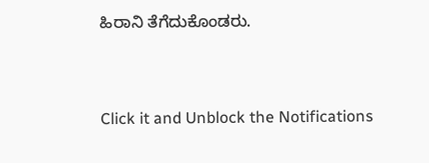ಹಿರಾನಿ ತೆಗೆದುಕೊಂಡರು.


Click it and Unblock the Notifications